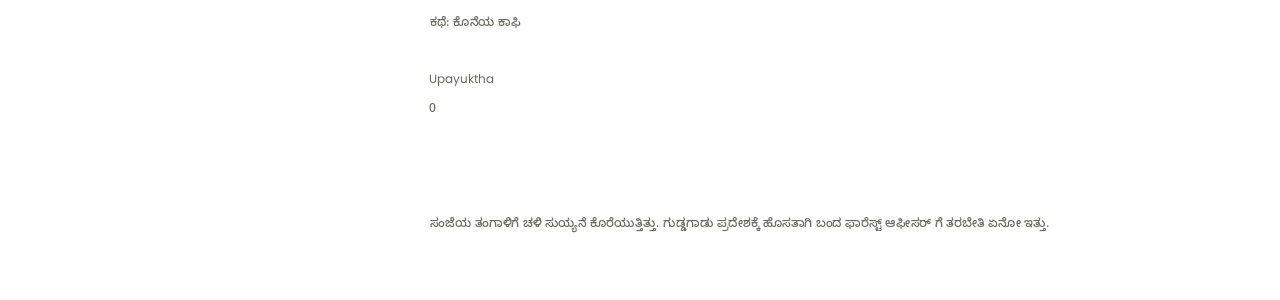ಕಥೆ: ಕೊನೆಯ ಕಾಫಿ

Upayuktha
0



ಸಂಜೆಯ ತಂಗಾಳಿಗೆ ಚಳಿ ಸುಯ್ಯನೆ ಕೊರೆಯುತ್ತಿತ್ತು. ಗುಡ್ಡಗಾಡು ಪ್ರದೇಶಕ್ಕೆ ಹೊಸತಾಗಿ ಬಂದ ಫಾರೆಸ್ಟ್ ಆಫೀಸರ್ ಗೆ ತರಬೇತಿ ಏನೋ ಇತ್ತು.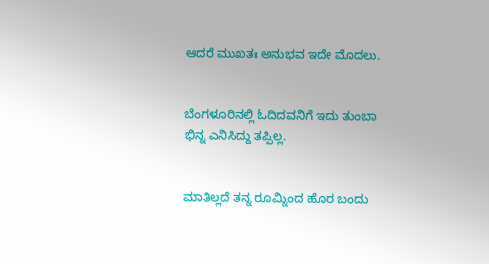ಆದರೆ ಮುಖತಃ ಅನುಭವ ಇದೇ ಮೊದಲು.


ಬೆಂಗಳೂರಿನಲ್ಲಿ ಓದಿದವನಿಗೆ ಇದು ತುಂಬಾ ಭಿನ್ನ ಎನಿಸಿದ್ದು ತಪ್ಪಿಲ್ಲ.


ಮಾತಿಲ್ಲದೆ ತನ್ನ ರೂಮ್ನಿಂದ ಹೊರ ಬಂದು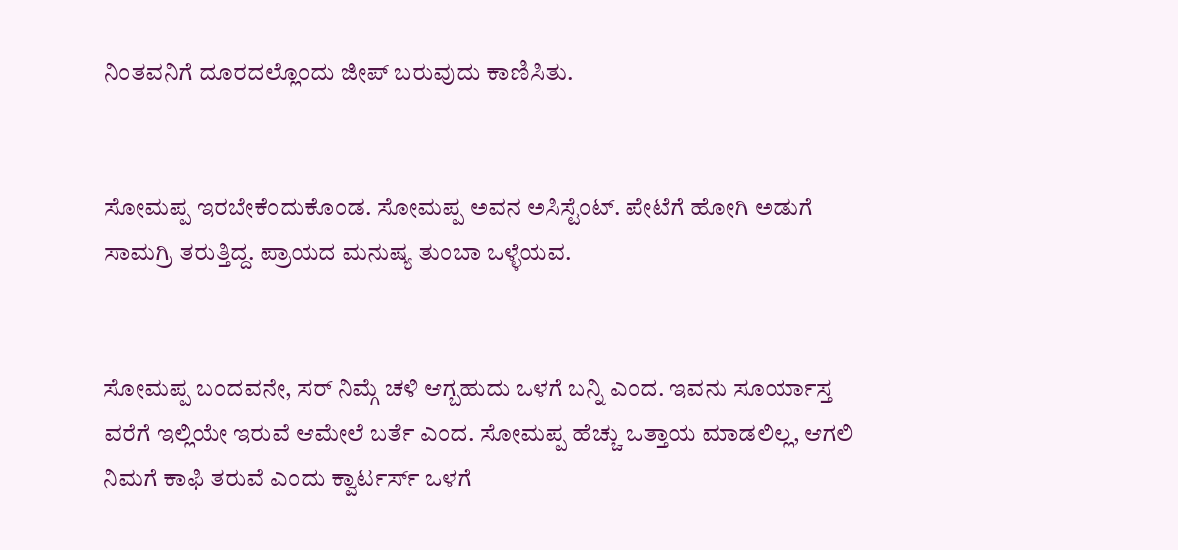ನಿಂತವನಿಗೆ ದೂರದಲ್ಲೊಂದು ಜೀಪ್ ಬರುವುದು ಕಾಣಿಸಿತು.


ಸೋಮಪ್ಪ ಇರಬೇಕೆಂದುಕೊಂಡ. ಸೋಮಪ್ಪ ಅವನ ಅಸಿಸ್ಟೆಂಟ್. ಪೇಟೆಗೆ ಹೋಗಿ ಅಡುಗೆ ಸಾಮಗ್ರಿ ತರುತ್ತಿದ್ದ. ಪ್ರಾಯದ ಮನುಷ್ಯ ತುಂಬಾ ಒಳ್ಳೆಯವ.


ಸೋಮಪ್ಪ ಬಂದವನೇ, ಸರ್ ನಿಮ್ಗೆ ಚಳಿ ಆಗ್ಬಹುದು ಒಳಗೆ ಬನ್ನಿ ಎಂದ. ಇವನು ಸೂರ್ಯಾಸ್ತ ವರೆಗೆ ಇಲ್ಲಿಯೇ ಇರುವೆ ಆಮೇಲೆ ಬರ್ತೆ ಎಂದ. ಸೋಮಪ್ಪ ಹೆಚ್ಚು ಒತ್ತಾಯ ಮಾಡಲಿಲ್ಲ, ಆಗಲಿ ನಿಮಗೆ ಕಾಫಿ ತರುವೆ ಎಂದು ಕ್ವಾರ್ಟರ್ಸ್ ಒಳಗೆ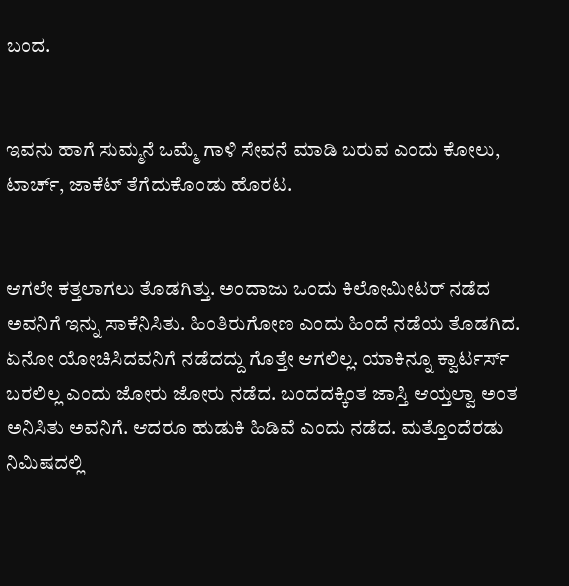ಬಂದ.


ಇವನು ಹಾಗೆ ಸುಮ್ಮನೆ ಒಮ್ಮೆ ಗಾಳಿ ಸೇವನೆ ಮಾಡಿ ಬರುವ ಎಂದು ಕೋಲು, ಟಾರ್ಚ್, ಜಾಕೆಟ್ ತೆಗೆದುಕೊಂಡು ಹೊರಟ.


ಆಗಲೇ ಕತ್ತಲಾಗಲು ತೊಡಗಿತ್ತು. ಅಂದಾಜು ಒಂದು ಕಿಲೋಮೀಟರ್ ನಡೆದ ಅವನಿಗೆ ಇನ್ನು ಸಾಕೆನಿಸಿತು. ಹಿಂತಿರುಗೋಣ ಎಂದು ಹಿಂದೆ ನಡೆಯ ತೊಡಗಿದ. ಏನೋ ಯೋಚಿಸಿದವನಿಗೆ ನಡೆದದ್ದು ಗೊತ್ತೇ ಆಗಲಿಲ್ಲ. ಯಾಕಿನ್ನೂ ಕ್ವಾರ್ಟರ್ಸ್ ಬರಲಿಲ್ಲ ಎಂದು ಜೋರು ಜೋರು ನಡೆದ. ಬಂದದಕ್ಕಿಂತ ಜಾಸ್ತಿ ಆಯ್ತಲ್ವಾ ಅಂತ ಅನಿಸಿತು ಅವನಿಗೆ. ಆದರೂ ಹುಡುಕಿ ಹಿಡಿವೆ ಎಂದು ನಡೆದ. ಮತ್ತೊಂದೆರಡು ನಿಮಿಷದಲ್ಲಿ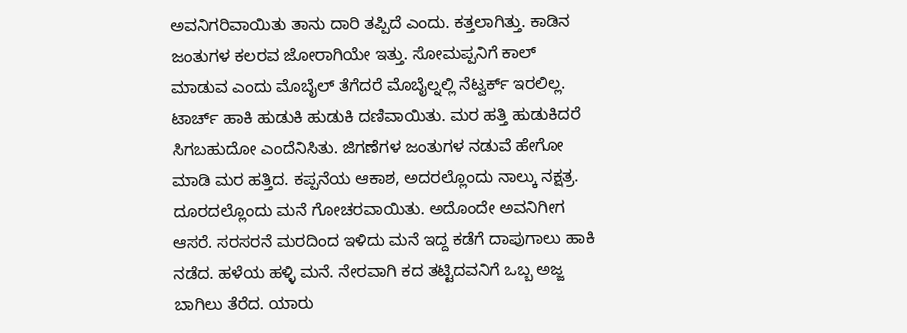ಅವನಿಗರಿವಾಯಿತು ತಾನು ದಾರಿ ತಪ್ಪಿದೆ ಎಂದು. ಕತ್ತಲಾಗಿತ್ತು. ಕಾಡಿನ ಜಂತುಗಳ ಕಲರವ ಜೋರಾಗಿಯೇ ಇತ್ತು. ಸೋಮಪ್ಪನಿಗೆ ಕಾಲ್ ಮಾಡುವ ಎಂದು ಮೊಬೈಲ್ ತೆಗೆದರೆ ಮೊಬೈಲ್ನಲ್ಲಿ ನೆಟ್ವರ್ಕ್ ಇರಲಿಲ್ಲ. ಟಾರ್ಚ್ ಹಾಕಿ ಹುಡುಕಿ ಹುಡುಕಿ ದಣಿವಾಯಿತು. ಮರ ಹತ್ತಿ ಹುಡುಕಿದರೆ ಸಿಗಬಹುದೋ ಎಂದೆನಿಸಿತು. ಜಿಗಣೆಗಳ ಜಂತುಗಳ ನಡುವೆ ಹೇಗೋ ಮಾಡಿ ಮರ ಹತ್ತಿದ. ಕಪ್ಪನೆಯ ಆಕಾಶ, ಅದರಲ್ಲೊಂದು ನಾಲ್ಕು ನಕ್ಷತ್ರ. ದೂರದಲ್ಲೊಂದು ಮನೆ ಗೋಚರವಾಯಿತು. ಅದೊಂದೇ ಅವನಿಗೀಗ ಆಸರೆ. ಸರಸರನೆ ಮರದಿಂದ ಇಳಿದು ಮನೆ ಇದ್ದ ಕಡೆಗೆ ದಾಪುಗಾಲು ಹಾಕಿ ನಡೆದ. ಹಳೆಯ ಹಳ್ಳಿ ಮನೆ. ನೇರವಾಗಿ ಕದ ತಟ್ಟಿದವನಿಗೆ ಒಬ್ಬ ಅಜ್ಜ ಬಾಗಿಲು ತೆರೆದ. ಯಾರು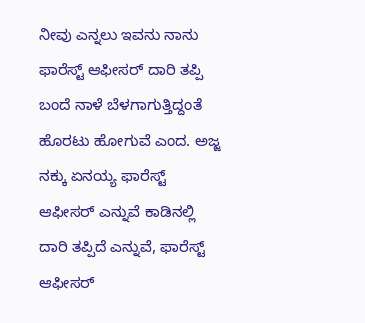ನೀವು ಎನ್ನಲು ಇವನು ನಾನು ಫಾರೆಸ್ಟ್ ಆಫೀಸರ್ ದಾರಿ ತಪ್ಪಿ ಬಂದೆ ನಾಳೆ ಬೆಳಗಾಗುತ್ತಿದ್ದಂತೆ ಹೊರಟು ಹೋಗುವೆ ಎಂದ. ಅಜ್ಜ ನಕ್ಕು ಏನಯ್ಯ ಫಾರೆಸ್ಟ್ ಆಫೀಸರ್ ಎನ್ನುವೆ ಕಾಡಿನಲ್ಲಿ ದಾರಿ ತಪ್ಪಿದೆ ಎನ್ನುವೆ, ಫಾರೆಸ್ಟ್ ಆಫೀಸರ್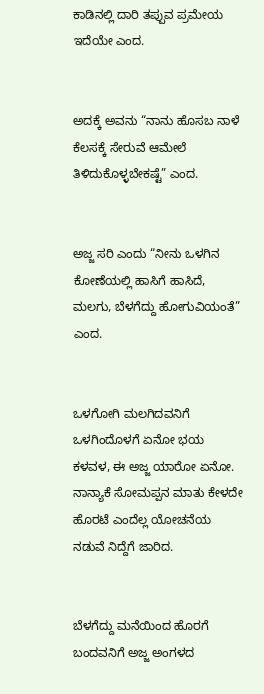ಕಾಡಿನಲ್ಲಿ ದಾರಿ ತಪ್ಪುವ ಪ್ರಮೇಯ ಇದೆಯೇ ಎಂದ.


ಅದಕ್ಕೆ ಅವನು “ನಾನು ಹೊಸಬ ನಾಳೆ ಕೆಲಸಕ್ಕೆ ಸೇರುವೆ ಆಮೇಲೆ ತಿಳಿದುಕೊಳ್ಳಬೇಕಷ್ಟೆ” ಎಂದ.


ಅಜ್ಜ ಸರಿ ಎಂದು “ನೀನು ಒಳಗಿನ ಕೋಣೆಯಲ್ಲಿ ಹಾಸಿಗೆ ಹಾಸಿದೆ, ಮಲಗು, ಬೆಳಗೆದ್ದು ಹೋಗುವಿಯಂತೆ” ಎಂದ.


ಒಳಗೋಗಿ ಮಲಗಿದವನಿಗೆ ಒಳಗಿಂದೊಳಗೆ ಏನೋ ಭಯ ಕಳವಳ, ಈ ಅಜ್ಜ ಯಾರೋ ಏನೋ. ನಾನ್ಯಾಕೆ ಸೋಮಪ್ಪನ ಮಾತು ಕೇಳದೇ ಹೊರಟೆ ಎಂದೆಲ್ಲ ಯೋಚನೆಯ ನಡುವೆ ನಿದ್ದೆಗೆ ಜಾರಿದ.


ಬೆಳಗೆದ್ದು ಮನೆಯಿಂದ ಹೊರಗೆ ಬಂದವನಿಗೆ ಅಜ್ಜ ಅಂಗಳದ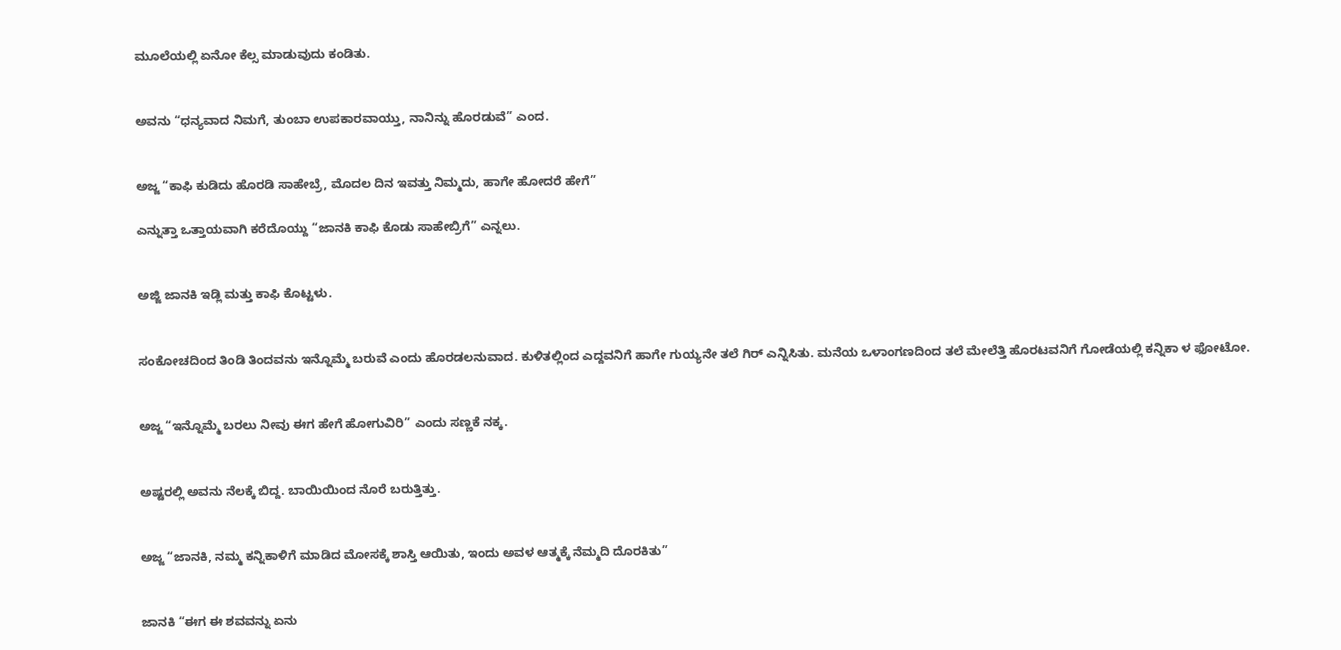ಮೂಲೆಯಲ್ಲಿ ಏನೋ ಕೆಲ್ಸ ಮಾಡುವುದು ಕಂಡಿತು.


ಅವನು “ಧನ್ಯವಾದ ನಿಮಗೆ, ತುಂಬಾ ಉಪಕಾರವಾಯ್ತು, ನಾನಿನ್ನು ಹೊರಡುವೆ” ಎಂದ.


ಅಜ್ಜ “ಕಾಫಿ ಕುಡಿದು ಹೊರಡಿ ಸಾಹೇಬ್ರೆ, ಮೊದಲ ದಿನ ಇವತ್ತು ನಿಮ್ಮದು, ಹಾಗೇ ಹೋದರೆ ಹೇಗೆ”

ಎನ್ನುತ್ತಾ ಒತ್ತಾಯವಾಗಿ ಕರೆದೊಯ್ದು “ಜಾನಕಿ ಕಾಫಿ ಕೊಡು ಸಾಹೇಬ್ರಿಗೆ” ಎನ್ನಲು.


ಅಜ್ಜಿ ಜಾನಕಿ ಇಡ್ಲಿ ಮತ್ತು ಕಾಫಿ ಕೊಟ್ಟಳು.


ಸಂಕೋಚದಿಂದ ತಿಂಡಿ ತಿಂದವನು ಇನ್ನೊಮ್ಮೆ ಬರುವೆ ಎಂದು ಹೊರಡಲನುವಾದ. ಕುಳಿತಲ್ಲಿಂದ ಎದ್ದವನಿಗೆ ಹಾಗೇ ಗುಯ್ಯನೇ ತಲೆ ಗಿರ್ ಎನ್ನಿಸಿತು. ಮನೆಯ ಒಳಾಂಗಣದಿಂದ ತಲೆ ಮೇಲೆತ್ತಿ ಹೊರಟವನಿಗೆ ಗೋಡೆಯಲ್ಲಿ ಕನ್ನಿಕಾ ಳ ಫೋಟೋ.


ಅಜ್ಜ “ಇನ್ನೊಮ್ಮೆ ಬರಲು ನೀವು ಈಗ ಹೇಗೆ ಹೋಗುವಿರಿ” ಎಂದು ಸಣ್ಣಕೆ ನಕ್ಕ.


ಅಷ್ಟರಲ್ಲಿ ಅವನು ನೆಲಕ್ಕೆ ಬಿದ್ದ. ಬಾಯಿಯಿಂದ ನೊರೆ ಬರುತ್ತಿತ್ತು.


ಅಜ್ಜ “ಜಾನಕಿ, ನಮ್ಮ ಕನ್ನಿಕಾಳಿಗೆ ಮಾಡಿದ ಮೋಸಕ್ಕೆ ಶಾಸ್ತಿ ಆಯಿತು, ಇಂದು ಅವಳ ಆತ್ಮಕ್ಕೆ ನೆಮ್ಮದಿ ದೊರಕಿತು”


ಜಾನಕಿ “ಈಗ ಈ ಶವವನ್ನು ಏನು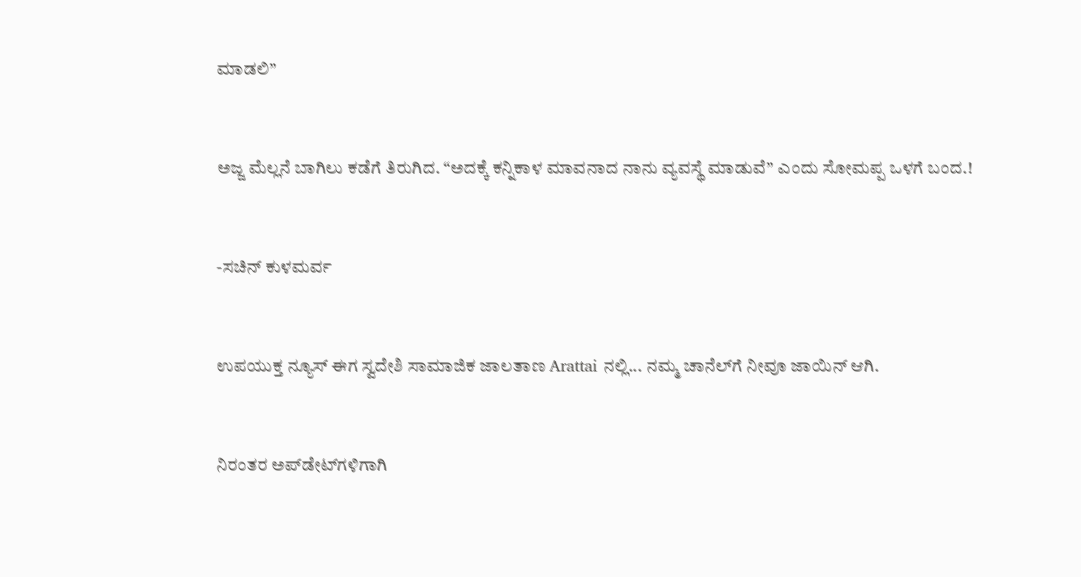ಮಾಡಲಿ”


ಅಜ್ಜ ಮೆಲ್ಲನೆ ಬಾಗಿಲು ಕಡೆಗೆ ತಿರುಗಿದ. “ಅದಕ್ಕೆ ಕನ್ನಿಕಾಳ ಮಾವನಾದ ನಾನು ವ್ಯವಸ್ಥೆ ಮಾಡುವೆ” ಎಂದು ಸೋಮಪ್ಪ ಒಳಗೆ ಬಂದ.!


-ಸಚಿನ್ ಕುಳಮರ್ವ


ಉಪಯುಕ್ತ ನ್ಯೂಸ್ ಈಗ ಸ್ವದೇಶಿ ಸಾಮಾಜಿಕ ಜಾಲತಾಣ Arattai ನಲ್ಲಿ... ನಮ್ಮ ಚಾನೆಲ್‌ಗೆ ನೀವೂ ಜಾಯಿನ್ ಆಗಿ.


ನಿರಂತರ ಅಪ್‌ಡೇಟ್‌ಗಳಿಗಾಗಿ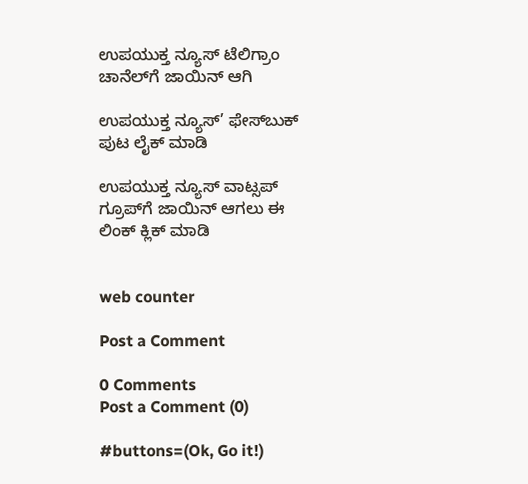ಉಪಯುಕ್ತ ನ್ಯೂಸ್‌ ಟೆಲಿಗ್ರಾಂ ಚಾನೆಲ್‌ಗೆ ಜಾಯಿನ್‌ ಆಗಿ

ಉಪಯುಕ್ತ ನ್ಯೂಸ್‌’ ಫೇಸ್‌ಬುಕ್ ಪುಟ ಲೈಕ್ ಮಾಡಿ

ಉಪಯುಕ್ತ ನ್ಯೂಸ್‌ ವಾಟ್ಸಪ್‌  ಗ್ರೂಪ್‌ಗೆ ಜಾಯಿನ್ ಆಗಲು ಈ ಲಿಂಕ್ ಕ್ಲಿಕ್ ಮಾಡಿ


web counter

Post a Comment

0 Comments
Post a Comment (0)

#buttons=(Ok, Go it!)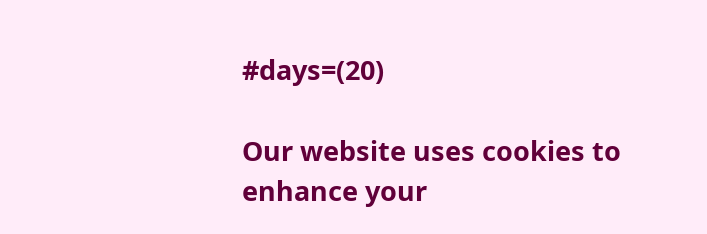#days=(20)

Our website uses cookies to enhance your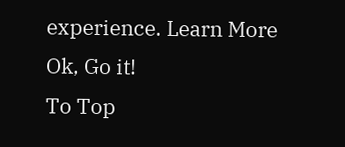experience. Learn More
Ok, Go it!
To Top